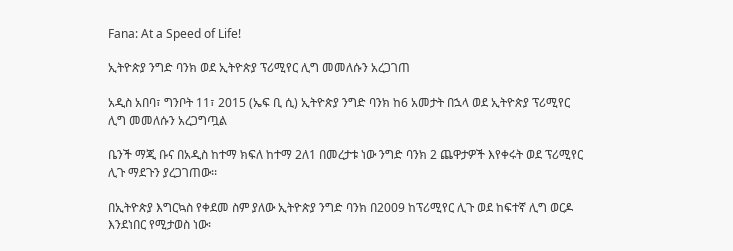Fana: At a Speed of Life!

ኢትዮጵያ ንግድ ባንክ ወደ ኢትዮጵያ ፕሪሚየር ሊግ መመለሱን አረጋገጠ

አዲስ አበባ፣ ግንቦት 11፣ 2015 (ኤፍ ቢ ሲ) ኢትዮጵያ ንግድ ባንክ ከ6 አመታት በኋላ ወደ ኢትዮጵያ ፕሪሚየር ሊግ መመለሱን አረጋግጧል

ቤንች ማጂ ቡና በአዲስ ከተማ ክፍለ ከተማ 2ለ1 በመረታቱ ነው ንግድ ባንክ 2 ጨዋታዎች እየቀሩት ወደ ፕሪሚየር ሊጉ ማደጉን ያረጋገጠው፡፡

በኢትዮጵያ እግርኳስ የቀደመ ስም ያለው ኢትዮጵያ ንግድ ባንክ በ2009 ከፕሪሚየር ሊጉ ወደ ከፍተኛ ሊግ ወርዶ እንደነበር የሚታወስ ነው፡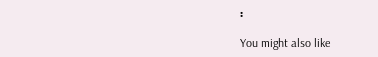፡

You might also like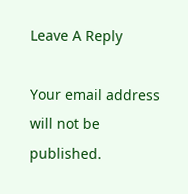Leave A Reply

Your email address will not be published.